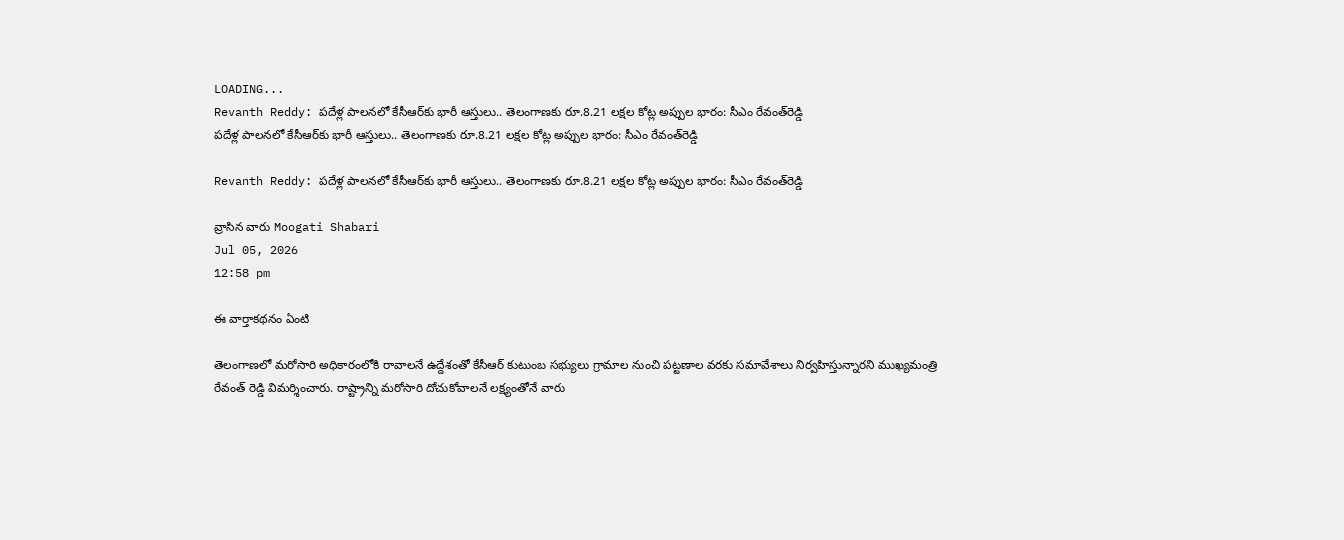LOADING...
Revanth Reddy: పదేళ్ల పాలనలో కేసీఆర్‌కు భారీ ఆస్తులు.. తెలంగాణకు రూ.8.21 లక్షల కోట్ల అప్పుల భారం: సీఎం రేవంత్‌రెడ్డి
పదేళ్ల పాలనలో కేసీఆర్‌కు భారీ ఆస్తులు.. తెలంగాణకు రూ.8.21 లక్షల కోట్ల అప్పుల భారం: సీఎం రేవంత్‌రెడ్డి

Revanth Reddy: పదేళ్ల పాలనలో కేసీఆర్‌కు భారీ ఆస్తులు.. తెలంగాణకు రూ.8.21 లక్షల కోట్ల అప్పుల భారం: సీఎం రేవంత్‌రెడ్డి

వ్రాసిన వారు Moogati Shabari
Jul 05, 2026
12:58 pm

ఈ వార్తాకథనం ఏంటి

తెలంగాణలో మరోసారి అధికారంలోకి రావాలనే ఉద్దేశంతో కేసీఆర్ కుటుంబ సభ్యులు గ్రామాల నుంచి పట్టణాల వరకు సమావేశాలు నిర్వహిస్తున్నారని ముఖ్యమంత్రి రేవంత్‌ రెడ్డి విమర్శించారు. రాష్ట్రాన్ని మరోసారి దోచుకోవాలనే లక్ష్యంతోనే వారు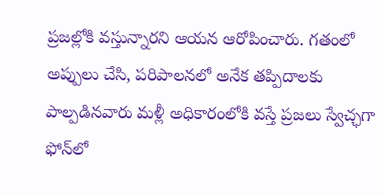ప్రజల్లోకి వస్తున్నారని ఆయన ఆరోపించారు. గతంలో అప్పులు చేసి, పరిపాలనలో అనేక తప్పిదాలకు పాల్పడినవారు మళ్లీ అధికారంలోకి వస్తే ప్రజలు స్వేచ్ఛగా ఫోన్‌లో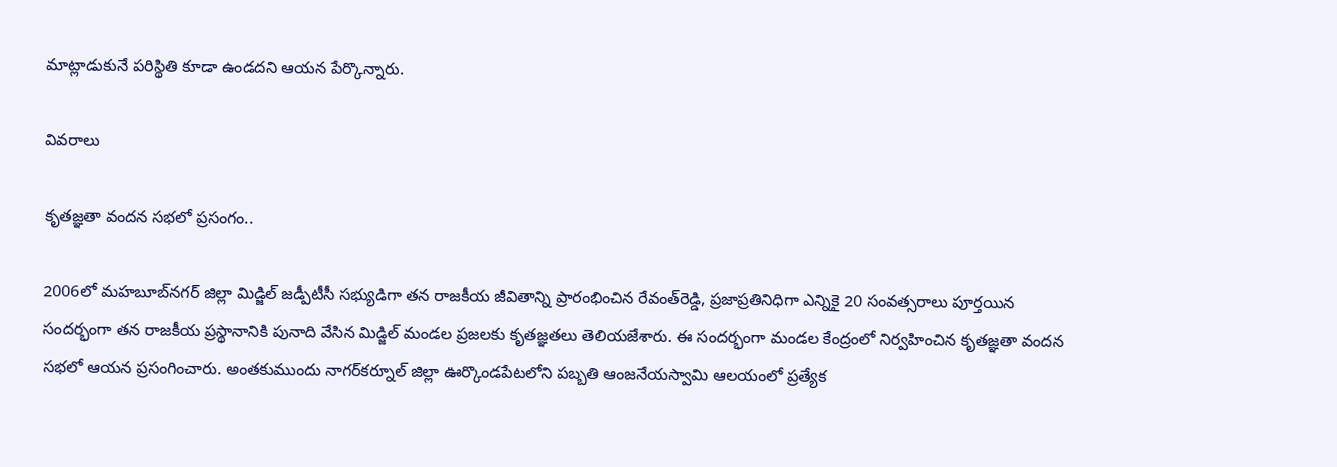మాట్లాడుకునే పరిస్థితి కూడా ఉండదని ఆయన పేర్కొన్నారు.

వివరాలు

కృతజ్ఞతా వందన సభలో ప్రసంగం..

2006లో మహబూబ్‌నగర్ జిల్లా మిడ్జిల్ జడ్పీటీసీ సభ్యుడిగా తన రాజకీయ జీవితాన్ని ప్రారంభించిన రేవంత్‌రెడ్డి, ప్రజాప్రతినిధిగా ఎన్నికై 20 సంవత్సరాలు పూర్తయిన సందర్భంగా తన రాజకీయ ప్రస్థానానికి పునాది వేసిన మిడ్జిల్ మండల ప్రజలకు కృతజ్ఞతలు తెలియజేశారు. ఈ సందర్భంగా మండల కేంద్రంలో నిర్వహించిన కృతజ్ఞతా వందన సభలో ఆయన ప్రసంగించారు. అంతకుముందు నాగర్‌కర్నూల్ జిల్లా ఊర్కొండపేటలోని పబ్బతి ఆంజనేయస్వామి ఆలయంలో ప్రత్యేక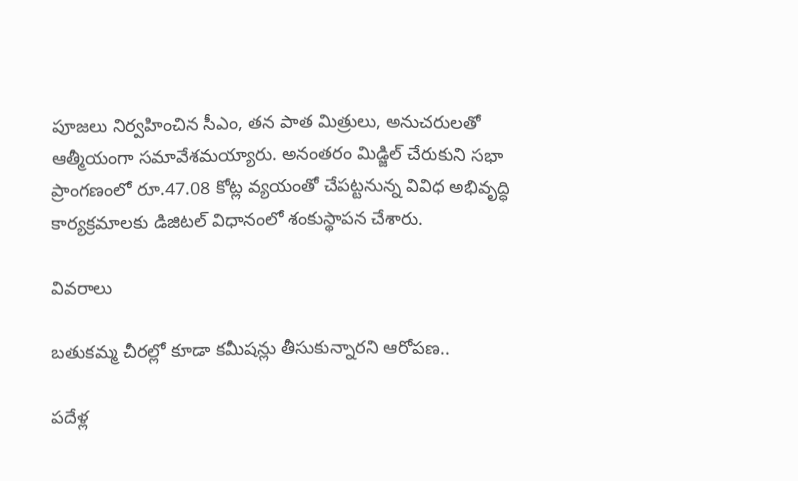పూజలు నిర్వహించిన సీఎం, తన పాత మిత్రులు, అనుచరులతో ఆత్మీయంగా సమావేశమయ్యారు. అనంతరం మిడ్జిల్ చేరుకుని సభా ప్రాంగణంలో రూ.47.08 కోట్ల వ్యయంతో చేపట్టనున్న వివిధ అభివృద్ధి కార్యక్రమాలకు డిజిటల్ విధానంలో శంకుస్థాపన చేశారు.

వివరాలు

బతుకమ్మ చీరల్లో కూడా కమీషన్లు తీసుకున్నారని ఆరోపణ..

పదేళ్ల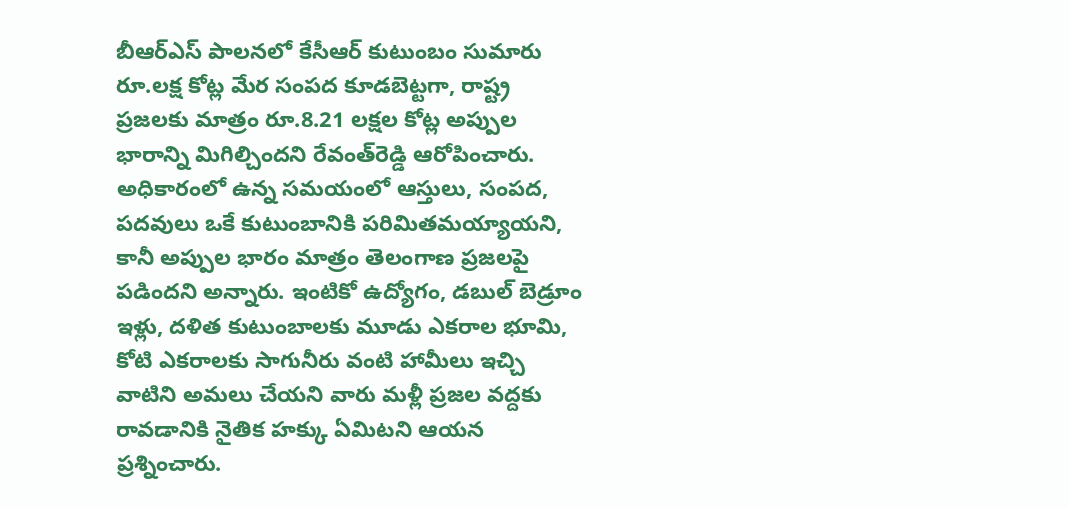బీఆర్‌ఎస్ పాలనలో కేసీఆర్ కుటుంబం సుమారు రూ.లక్ష కోట్ల మేర సంపద కూడబెట్టగా, రాష్ట్ర ప్రజలకు మాత్రం రూ.8.21 లక్షల కోట్ల అప్పుల భారాన్ని మిగిల్చిందని రేవంత్‌రెడ్డి ఆరోపించారు. అధికారంలో ఉన్న సమయంలో ఆస్తులు, సంపద, పదవులు ఒకే కుటుంబానికి పరిమితమయ్యాయని, కానీ అప్పుల భారం మాత్రం తెలంగాణ ప్రజలపై పడిందని అన్నారు. ఇంటికో ఉద్యోగం, డబుల్ బెడ్రూం ఇళ్లు, దళిత కుటుంబాలకు మూడు ఎకరాల భూమి, కోటి ఎకరాలకు సాగునీరు వంటి హామీలు ఇచ్చి వాటిని అమలు చేయని వారు మళ్లీ ప్రజల వద్దకు రావడానికి నైతిక హక్కు ఏమిటని ఆయన ప్రశ్నించారు.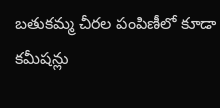బతుకమ్మ చీరల పంపిణీలో కూడా కమీషన్లు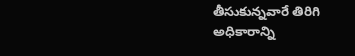తీసుకున్నవారే తిరిగి అధికారాన్ని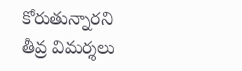కోరుతున్నారని తీవ్ర విమర్శలు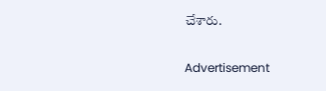చేశారు.

Advertisement